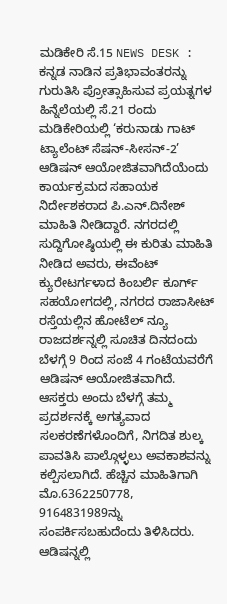ಮಡಿಕೇರಿ ಸೆ.15 NEWS DESK : ಕನ್ನಡ ನಾಡಿನ ಪ್ರತಿಭಾವಂತರನ್ನು ಗುರುತಿಸಿ ಪ್ರೋತ್ಸಾಹಿಸುವ ಪ್ರಯತ್ನಗಳ ಹಿನ್ನೆಲೆಯಲ್ಲಿ ಸೆ.21 ರಂದು ಮಡಿಕೇರಿಯಲ್ಲಿ ‘ಕರುನಾಡು ಗಾಟ್ ಟ್ಯಾಲೆಂಟ್ ಸೆಷನ್-ಸೀಸನ್-2’ ಆಡಿಷನ್ ಆಯೋಜಿತವಾಗಿದೆಯೆಂದು ಕಾರ್ಯಕ್ರಮದ ಸಹಾಯಕ ನಿರ್ದೇಶಕರಾದ ಪಿ.ಎನ್.ದಿನೇಶ್ ಮಾಹಿತಿ ನೀಡಿದ್ದಾರೆ. ನಗರದಲ್ಲಿ ಸುದ್ದಿಗೋಷ್ಠಿಯಲ್ಲಿ ಈ ಕುರಿತು ಮಾಹಿತಿ ನೀಡಿದ ಅವರು, ಈವೆಂಟ್ ಕ್ಯುರೇಟರ್ಗಳಾದ ಕಿಂಬರ್ಲಿ ಕೂರ್ಗ್ ಸಹಯೋಗದಲ್ಲಿ, ನಗರದ ರಾಜಾಸೀಟ್ ರಸ್ತೆಯಲ್ಲಿನ ಹೋಟೆಲ್ ನ್ಯೂ ರಾಜದರ್ಶನ್ನಲ್ಲಿ ಸೂಚಿತ ದಿನದಂದು ಬೆಳಗ್ಗೆ 9 ರಿಂದ ಸಂಜೆ 4 ಗಂಟೆಯವರೆಗೆ ಆಡಿಷನ್ ಆಯೋಜಿತವಾಗಿದೆ. ಆಸಕ್ತರು ಅಂದು ಬೆಳಗ್ಗೆ ತಮ್ಮ ಪ್ರದರ್ಶನಕ್ಕೆ ಅಗತ್ಯವಾದ ಸಲಕರಣೆಗಳೊಂದಿಗೆ, ನಿಗದಿತ ಶುಲ್ಕ ಪಾವತಿಸಿ ಪಾಲ್ಗೊಳ್ಳಲು ಅವಕಾಶವನ್ನು ಕಲ್ಪಿಸಲಾಗಿದೆ. ಹೆಚ್ಚಿನ ಮಾಹಿತಿಗಾಗಿ ಮೊ.6362250778, 9164831989ನ್ನು ಸಂಪರ್ಕಿಸಬಹುದೆಂದು ತಿಳಿಸಿದರು. ಆಡಿಷನ್ನಲ್ಲಿ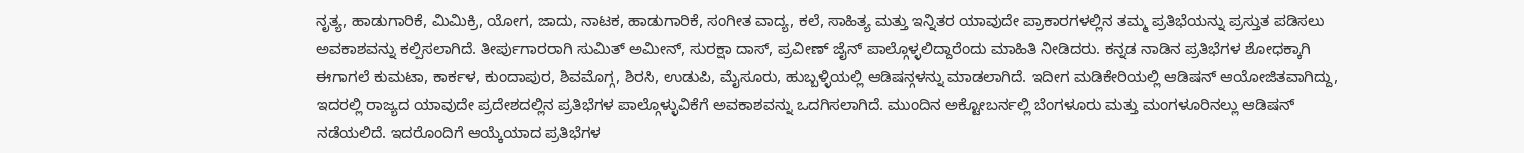ನೃತ್ಯ, ಹಾಡುಗಾರಿಕೆ, ಮಿಮಿಕ್ರಿ, ಯೋಗ, ಜಾದು, ನಾಟಕ, ಹಾಡುಗಾರಿಕೆ, ಸಂಗೀತ ವಾದ್ಯ, ಕಲೆ, ಸಾಹಿತ್ಯ ಮತ್ತು ಇನ್ನಿತರ ಯಾವುದೇ ಪ್ರಾಕಾರಗಳಲ್ಲಿನ ತಮ್ಮ ಪ್ರತಿಭೆಯನ್ನು ಪ್ರಸ್ತುತ ಪಡಿಸಲು ಅವಕಾಶವನ್ನು ಕಲ್ಪಿಸಲಾಗಿದೆ. ತೀರ್ಪುಗಾರರಾಗಿ ಸುಮಿತ್ ಅಮೀನ್, ಸುರಕ್ಷಾ ದಾಸ್, ಪ್ರವೀಣ್ ಜೈನ್ ಪಾಲ್ಗೊಳ್ಳಲಿದ್ದಾರೆಂದು ಮಾಹಿತಿ ನೀಡಿದರು. ಕನ್ನಡ ನಾಡಿನ ಪ್ರತಿಭೆಗಳ ಶೋಧಕ್ಕಾಗಿ ಈಗಾಗಲೆ ಕುಮಟಾ, ಕಾರ್ಕಳ, ಕುಂದಾಪುರ, ಶಿವಮೊಗ್ಗ, ಶಿರಸಿ, ಉಡುಪಿ, ಮೈಸೂರು, ಹುಬ್ಬಳ್ಳಿಯಲ್ಲಿ ಆಡಿಷನ್ಗಳನ್ನು ಮಾಡಲಾಗಿದೆ. ಇದೀಗ ಮಡಿಕೇರಿಯಲ್ಲಿ ಆಡಿಷನ್ ಆಯೋಜಿತವಾಗಿದ್ದು, ಇದರಲ್ಲಿ ರಾಜ್ಯದ ಯಾವುದೇ ಪ್ರದೇಶದಲ್ಲಿನ ಪ್ರತಿಭೆಗಳ ಪಾಲ್ಗೊಳ್ಳುವಿಕೆಗೆ ಅವಕಾಶವನ್ನು ಒದಗಿಸಲಾಗಿದೆ. ಮುಂದಿನ ಅಕ್ಟೋಬರ್ನಲ್ಲಿ ಬೆಂಗಳೂರು ಮತ್ತು ಮಂಗಳೂರಿನಲ್ಲು ಆಡಿಷನ್ ನಡೆಯಲಿದೆ. ಇದರೊಂದಿಗೆ ಆಯ್ಕೆಯಾದ ಪ್ರತಿಭೆಗಳ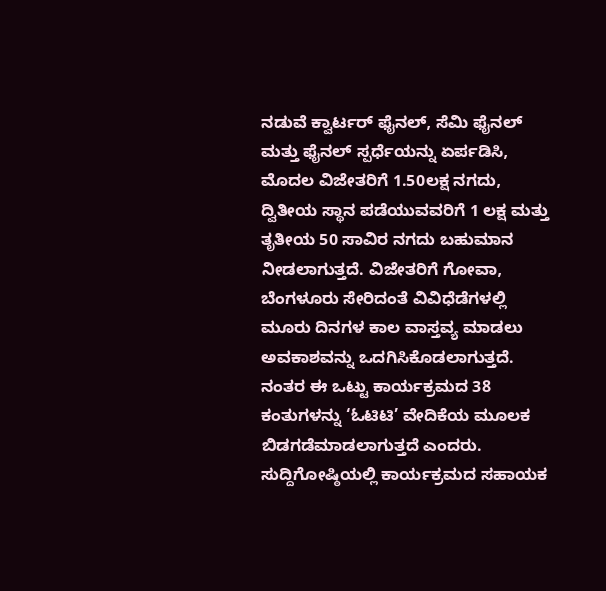ನಡುವೆ ಕ್ವಾರ್ಟರ್ ಫೈನಲ್, ಸೆಮಿ ಫೈನಲ್ ಮತ್ತು ಫೈನಲ್ ಸ್ಪರ್ಧೆಯನ್ನು ಏರ್ಪಡಿಸಿ, ಮೊದಲ ವಿಜೇತರಿಗೆ 1.50ಲಕ್ಷ ನಗದು, ದ್ವಿತೀಯ ಸ್ಥಾನ ಪಡೆಯುವವರಿಗೆ 1 ಲಕ್ಷ ಮತ್ತು ತೃತೀಯ 50 ಸಾವಿರ ನಗದು ಬಹುಮಾನ ನೀಡಲಾಗುತ್ತದೆ. ವಿಜೇತರಿಗೆ ಗೋವಾ, ಬೆಂಗಳೂರು ಸೇರಿದಂತೆ ವಿವಿಧೆಡೆಗಳಲ್ಲಿ ಮೂರು ದಿನಗಳ ಕಾಲ ವಾಸ್ತವ್ಯ ಮಾಡಲು ಅವಕಾಶವನ್ನು ಒದಗಿಸಿಕೊಡಲಾಗುತ್ತದೆ. ನಂತರ ಈ ಒಟ್ಟು ಕಾರ್ಯಕ್ರಮದ 38 ಕಂತುಗಳನ್ನು ‘ಓಟಿಟಿ’ ವೇದಿಕೆಯ ಮೂಲಕ ಬಿಡಗಡೆಮಾಡಲಾಗುತ್ತದೆ ಎಂದರು. ಸುದ್ದಿಗೋಷ್ಠಿಯಲ್ಲಿ ಕಾರ್ಯಕ್ರಮದ ಸಹಾಯಕ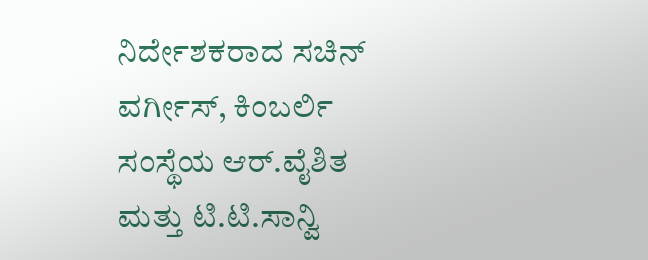ನಿರ್ದೇಶಕರಾದ ಸಚಿನ್ ವರ್ಗೀಸ್, ಕಿಂಬರ್ಲಿ ಸಂಸ್ಥೆಯ ಆರ್.ವೈಶಿತ ಮತ್ತು ಟಿ.ಟಿ.ಸಾನ್ವಿ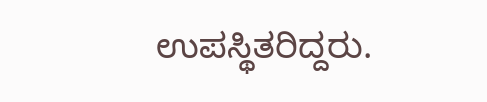ಉಪಸ್ಥಿತರಿದ್ದರು.